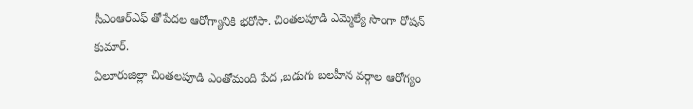సీఎంఆర్ఎఫ్ తోపేదల ఆరోగ్యానికి భరోసా. చింతలపూడి ఎమ్మెల్యే సొంగా రోషన్ కుమార్.
ఏలూరుజిల్లా చింతలపూడి ఎంతోమంది పేద ,బడుగు బలహీన వర్గాల ఆరోగ్యం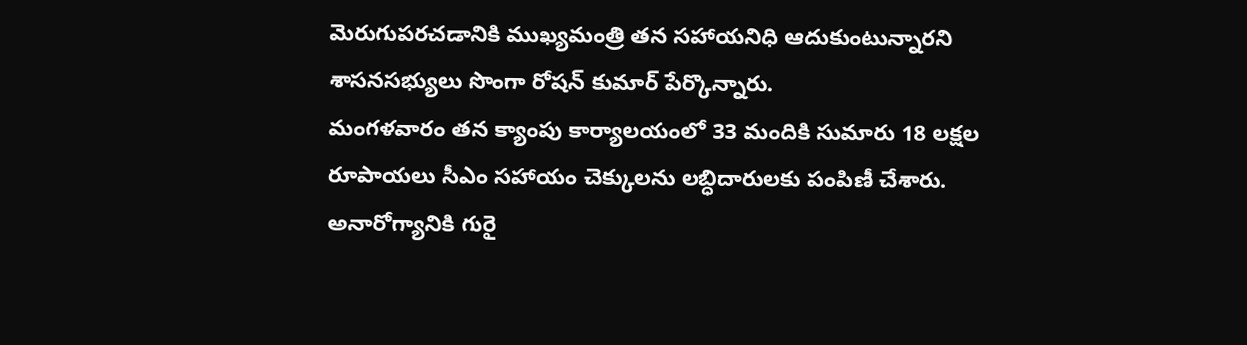మెరుగుపరచడానికి ముఖ్యమంత్రి తన సహాయనిధి ఆదుకుంటున్నారని శాసనసభ్యులు సొంగా రోషన్ కుమార్ పేర్కొన్నారు.
మంగళవారం తన క్యాంపు కార్యాలయంలో 33 మందికి సుమారు 18 లక్షల రూపాయలు సీఎం సహాయం చెక్కులను లబ్ధిదారులకు పంపిణీ చేశారు.
అనారోగ్యానికి గురై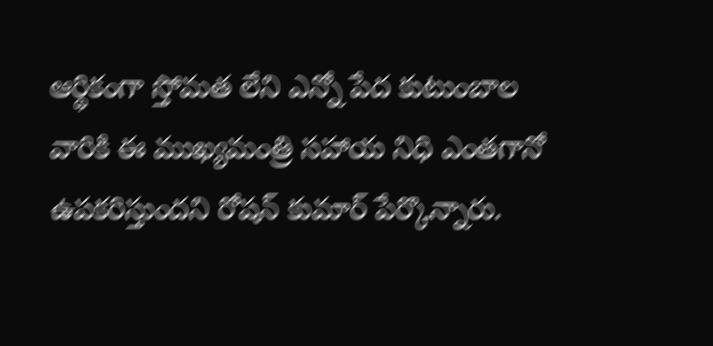ఆర్థికంగా స్తోమత లేని ఎన్నో పేద కుటుంబాల వారికి ఈ ముఖ్యమంత్రి సహాయ నిధి ఎంతగానో ఉపకరిస్తుందని రోషన్ కుమార్ పేర్కొన్నారు.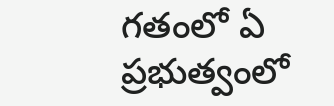గతంలో ఏ ప్రభుత్వంలో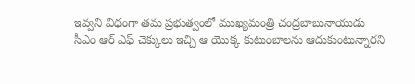ఇవ్వని విధంగా తమ ప్రభుత్వంలో ముఖ్యమంత్రి చంద్రబాబునాయుడు
సీఎం ఆర్ ఎఫ్ చెక్కులు ఇచ్చి ఆ యొక్క కుటుంబాలను ఆదుకుంటున్నారని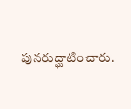పునరుద్ఘాటించారు.